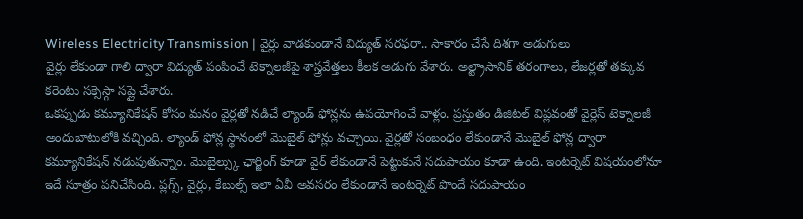Wireless Electricity Transmission | వైర్లు వాడకుండానే విద్యుత్ సరఫరా.. సాకారం చేసే దిశగా అడుగులు
వైర్లు లేకుండా గాలి ద్వారా విద్యుత్ పంపించే టెక్నాలజీపై శాస్త్రవేత్తలు కీలక అడుగు వేశారు. అల్ట్రాసానిక్ తరంగాలు, లేజర్లతో తక్కువ కరెంటు సక్సెస్గా సప్లై చేశారు.
ఒకప్పుడు కమ్యూనికేషన్ కోసం మనం వైర్లతో నడిచే ల్యాండ్ ఫోన్లను ఉపయోగించే వాళ్లం. ప్రస్తుతం డిజిటల్ విప్లవంతో వైర్లెస్ టెక్నాలజీ అందుబాటులోకి వచ్చింది. ల్యాండ్ ఫోన్ల స్థానంలో మొబైల్ ఫోన్లు వచ్చాయి. వైర్లతో సంబంధం లేకుండానే మొబైల్ ఫోన్ల ద్వారా కమ్యూనికేషన్ నడుపుతున్నాం. మొబైల్స్కు ఛార్జింగ్ కూడా వైర్ లేకుండానే పెట్టుకునే సదుపాయం కూడా ఉంది. ఇంటర్నెట్ విషయంలోనూ ఇదే సూత్రం పనిచేసింది. ప్లగ్స్, వైర్లు, కేబుల్స్ ఇలా ఏవీ అవసరం లేకుండానే ఇంటర్నెట్ పొందే సదుపాయం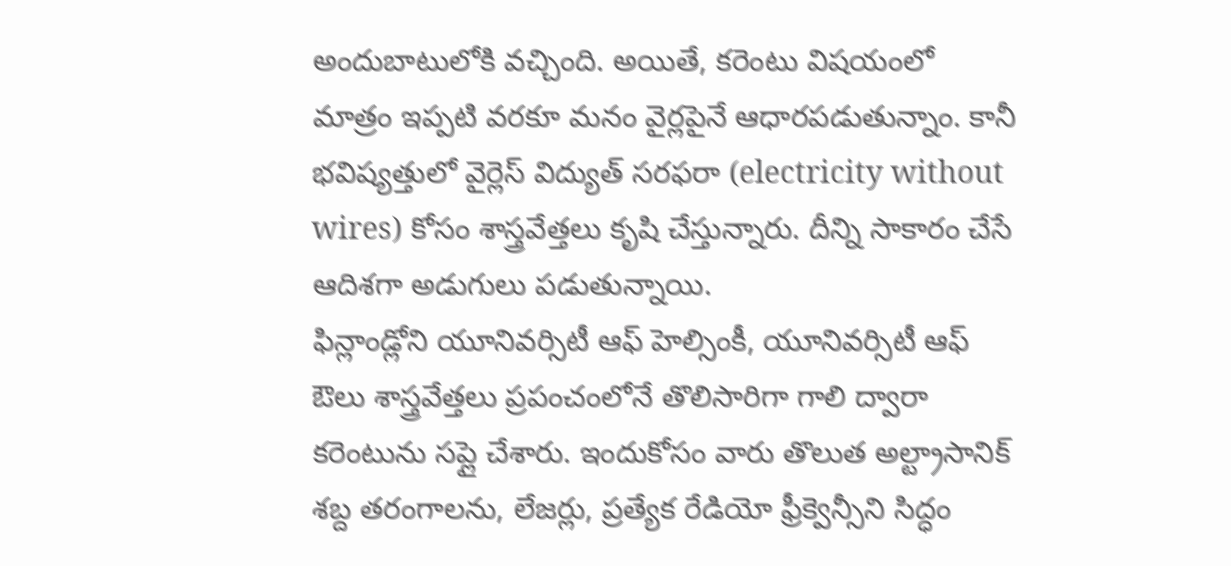అందుబాటులోకి వచ్చింది. అయితే, కరెంటు విషయంలో మాత్రం ఇప్పటి వరకూ మనం వైర్లపైనే ఆధారపడుతున్నాం. కానీ భవిష్యత్తులో వైర్లెస్ విద్యుత్ సరఫరా (electricity without wires) కోసం శాస్త్రవేత్తలు కృషి చేస్తున్నారు. దీన్ని సాకారం చేసే ఆదిశగా అడుగులు పడుతున్నాయి.
ఫిన్లాండ్లోని యూనివర్సిటీ ఆఫ్ హెల్సింకీ, యూనివర్సిటీ ఆఫ్ ఔలు శాస్త్రవేత్తలు ప్రపంచంలోనే తొలిసారిగా గాలి ద్వారా కరెంటును సప్లై చేశారు. ఇందుకోసం వారు తొలుత అల్ట్రాసానిక్ శబ్ద తరంగాలను, లేజర్లు, ప్రత్యేక రేడియో ఫ్రీక్వెన్సీని సిద్ధం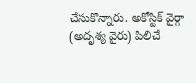చేసుకొన్నారు. అకోస్టిక్ వైర్గా (అదృశ్య వైరు) పిలిచే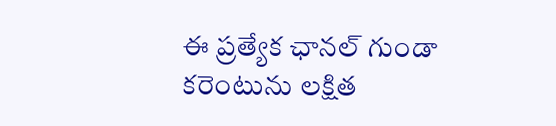ఈ ప్రత్యేక ఛానల్ గుండా కరెంటును లక్షిత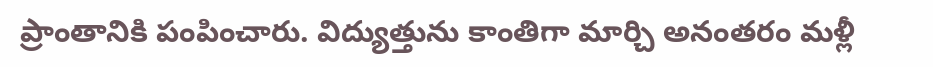ప్రాంతానికి పంపించారు. విద్యుత్తును కాంతిగా మార్చి అనంతరం మళ్లీ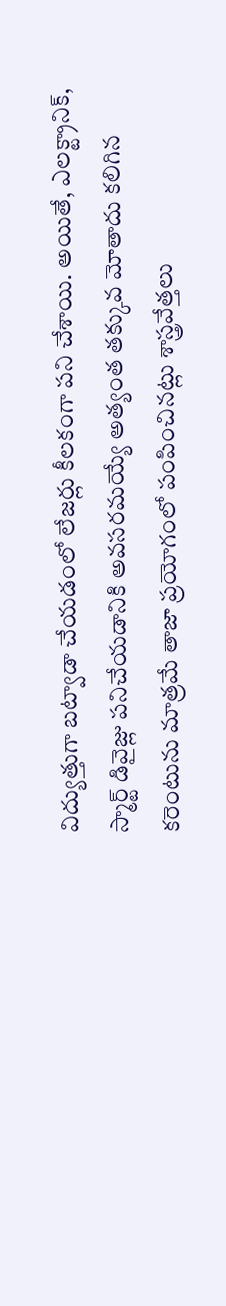విద్యుత్తుగా బట్వాడా చేయడంలో లేజర్లు కీలకంగా పని చేశాయి. అయితే, ఎలక్ట్రానిక్, స్మార్ట్ డివైజ్లు పనిచేయడానికి అవసరమయ్యే అత్యంత తక్కువ మోతాదు కలిగిన కరెంటును మాత్రమే తాజా ప్రయోగంలో పంపించినట్లు శాస్త్రవేత్తలు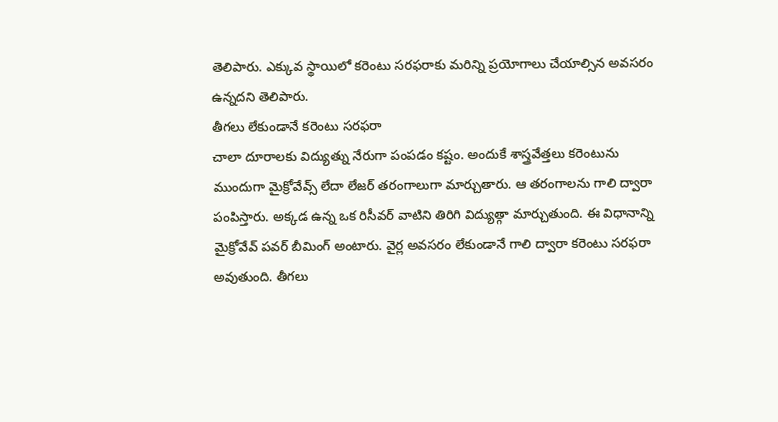తెలిపారు. ఎక్కువ స్థాయిలో కరెంటు సరఫరాకు మరిన్ని ప్రయోగాలు చేయాల్సిన అవసరం ఉన్నదని తెలిపారు.
తీగలు లేకుండానే కరెంటు సరఫరా
చాలా దూరాలకు విద్యుత్ను నేరుగా పంపడం కష్టం. అందుకే శాస్త్రవేత్తలు కరెంటును ముందుగా మైక్రోవేవ్స్ లేదా లేజర్ తరంగాలుగా మార్చుతారు. ఆ తరంగాలను గాలి ద్వారా పంపిస్తారు. అక్కడ ఉన్న ఒక రిసీవర్ వాటిని తిరిగి విద్యుత్గా మార్చుతుంది. ఈ విధానాన్ని మైక్రోవేవ్ పవర్ బీమింగ్ అంటారు. వైర్ల అవసరం లేకుండానే గాలి ద్వారా కరెంటు సరఫరా అవుతుంది. తీగలు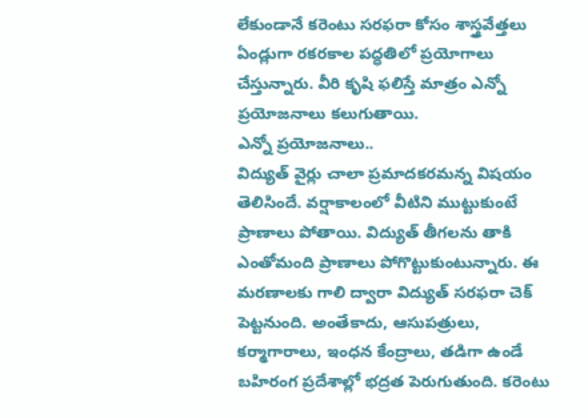లేకుండానే కరెంటు సరఫరా కోసం శాస్త్రవేత్తలు ఏండ్లుగా రకరకాల పద్ధతిలో ప్రయోగాలు చేస్తున్నారు. వీరి కృషి ఫలిస్తే మాత్రం ఎన్నో ప్రయోజనాలు కలుగుతాయి.
ఎన్నో ప్రయోజనాలు..
విద్యుత్ వైర్లు చాలా ప్రమాదకరమన్న విషయం తెలిసిందే. వర్షాకాలంలో వీటిని ముట్టుకుంటే ప్రాణాలు పోతాయి. విద్యుత్ తీగలను తాకి ఎంతోమంది ప్రాణాలు పోగొట్టుకుంటున్నారు. ఈ మరణాలకు గాలి ద్వారా విద్యుత్ సరఫరా చెక్ పెట్టనుంది. అంతేకాదు, ఆసుపత్రులు, కర్మాగారాలు, ఇంధన కేంద్రాలు, తడిగా ఉండే బహిరంగ ప్రదేశాల్లో భద్రత పెరుగుతుంది. కరెంటు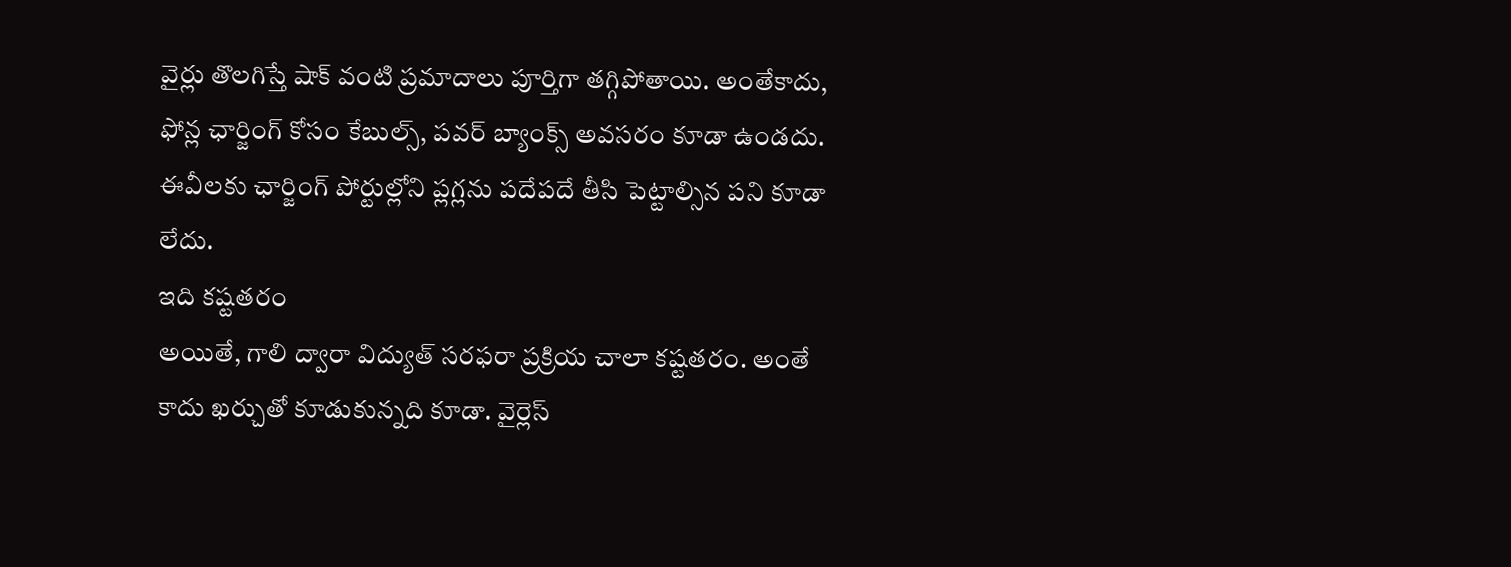వైర్లు తొలగిస్తే షాక్ వంటి ప్రమాదాలు పూర్తిగా తగ్గిపోతాయి. అంతేకాదు, ఫోన్ల ఛార్జింగ్ కోసం కేబుల్స్, పవర్ బ్యాంక్స్ అవసరం కూడా ఉండదు. ఈవీలకు ఛార్జింగ్ పోర్టుల్లోని ప్లగ్లను పదేపదే తీసి పెట్టాల్సిన పని కూడా లేదు.
ఇది కష్టతరం
అయితే, గాలి ద్వారా విద్యుత్ సరఫరా ప్రక్రియ చాలా కష్టతరం. అంతే కాదు ఖర్చుతో కూడుకున్నది కూడా. వైర్లెస్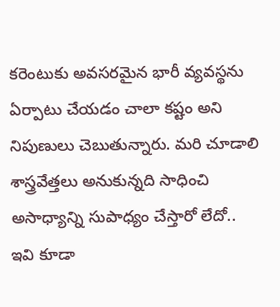కరెంటుకు అవసరమైన భారీ వ్యవస్థను ఏర్పాటు చేయడం చాలా కష్టం అని నిపుణులు చెబుతున్నారు. మరి చూడాలి శాస్త్రవేత్తలు అనుకున్నది సాధించి అసాధ్యాన్ని సుపాధ్యం చేస్తారో లేదో..
ఇవి కూడా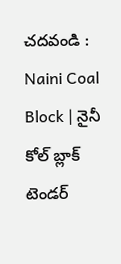చదవండి :
Naini Coal Block | నైనీ కోల్ బ్లాక్ టెండర్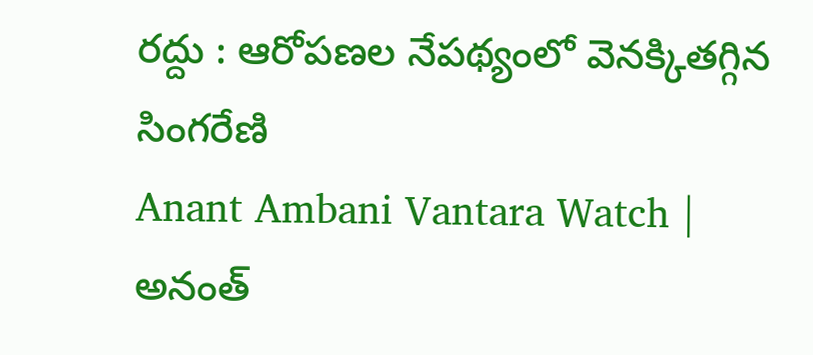రద్దు : ఆరోపణల నేపథ్యంలో వెనక్కితగ్గిన సింగరేణి
Anant Ambani Vantara Watch | అనంత్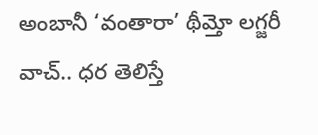అంబానీ ‘వంతారా’ థీమ్తో లగ్జరీ వాచ్.. ధర తెలిస్తే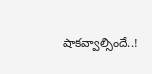షాకవ్వాల్సిందే..!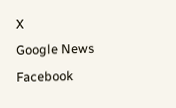X
Google News
Facebook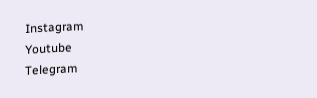Instagram
Youtube
Telegram